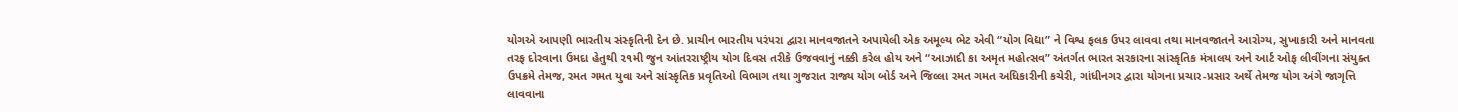યોગએ આપણી ભારતીય સંસ્કૃતિની દેન છે. પ્રાચીન ભારતીય પરંપરા દ્વારા માનવજાતને અપાયેલી એક અમૂલ્ય ભેટ એવી “યોગ વિદ્યા” ને વિશ્વ ફલક ઉપર લાવવા તથા માનવજાતને આરોગ્ય, સુખાકારી અને માનવતા તરફ દોરવાના ઉમદા હેતુથી ૨૧મી જુન આંતરરાષ્ટ્રીય યોગ દિવસ તરીકે ઉજવવાનું નક્કી કરેલ હોય અને “આઝાદી કા અમૃત મહોત્સવ” અંતર્ગત ભારત સરકારના સાંસ્કૃતિક મંત્રાલય અને આર્ટ ઓફ લીવીંગના સંયુક્ત ઉપક્રમે તેમજ, રમત ગમત યુવા અને સાંસ્કૃતિક પ્રવૃતિઓ વિભાગ તથા ગુજરાત રાજ્ય યોગ બોર્ડ અને જિલ્લા રમત ગમત અધિકારીની કચેરી, ગાંધીનગર દ્વારા યોગના પ્રચાર-પ્રસાર અર્થે તેમજ યોગ અંગે જાગૃત્તિ લાવવાના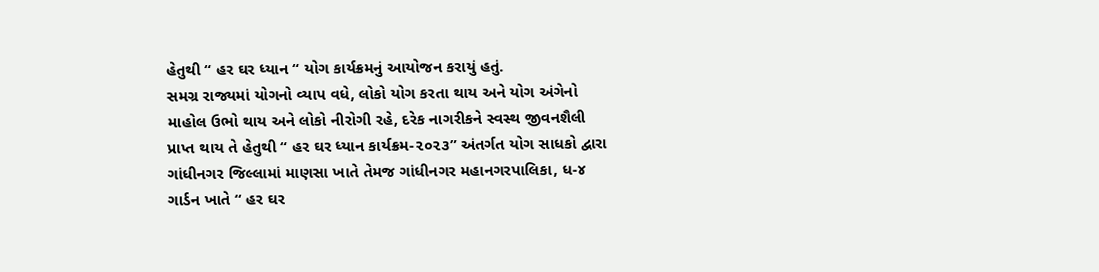હેતુથી “ હર ઘર ધ્યાન “ યોગ કાર્યક્રમનું આયોજન કરાયું હતું.
સમગ્ર રાજ્યમાં યોગનો વ્યાપ વધે, લોકો યોગ કરતા થાય અને યોગ અંગેનો માહોલ ઉભો થાય અને લોકો નીરોગી રહે, દરેક નાગરીકને સ્વસ્થ જીવનશૈલી પ્રાપ્ત થાય તે હેતુથી “ હર ઘર ધ્યાન કાર્યક્રમ-૨૦૨૩” અંતર્ગત યોગ સાધકો દ્વારા ગાંધીનગર જિલ્લામાં માણસા ખાતે તેમજ ગાંધીનગર મહાનગરપાલિકા, ધ-૪ ગાર્ડન ખાતે “ હર ઘર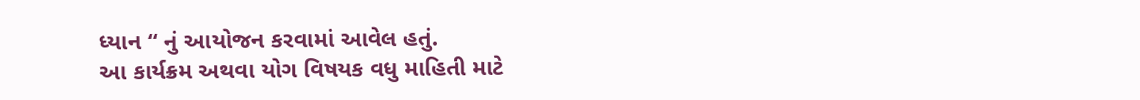ધ્યાન “ નું આયોજન કરવામાં આવેલ હતું.
આ કાર્યક્રમ અથવા યોગ વિષયક વધુ માહિતી માટે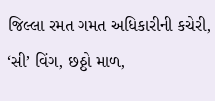જિલ્લા રમત ગમત અધિકારીની કચેરી, ‘સી’ વિંગ, છઠ્ઠો માળ,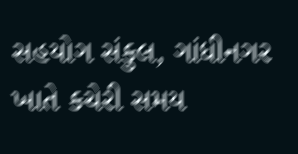સહયોગ સંકુલ, ગાંધીનગર ખાતે કચેરી સમય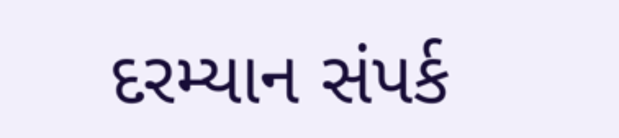દરમ્યાન સંપર્ક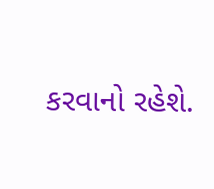કરવાનો રહેશે.